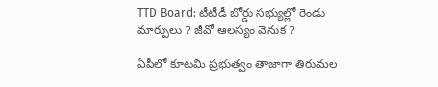TTD Board: టీటీడీ బోర్డు సభ్యుల్లో రెండు మార్పులు ? జీవో ఆలస్యం వెనుక ?

ఏపీలో కూటమి ప్రభుత్వం తాజాగా తిరుమల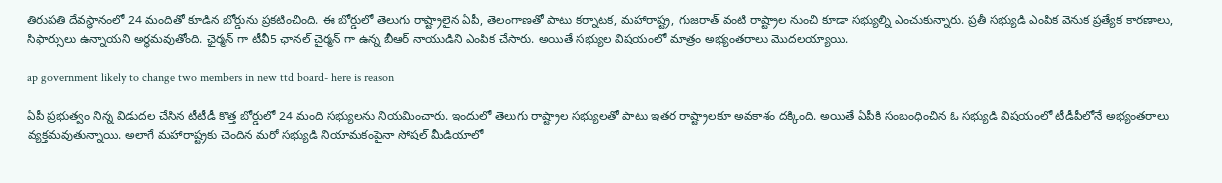తిరుపతి దేవస్థానంలో 24 మందితో కూడిన బోర్డును ప్రకటించింది. ఈ బోర్డులో తెలుగు రాష్ట్రాలైన ఏపీ, తెలంగాణతో పాటు కర్నాటక, మహారాష్ట్ర, గుజరాత్ వంటి రాష్ట్రాల నుంచి కూడా సభ్యుల్ని ఎంచుకున్నారు. ప్రతీ సభ్యుడి ఎంపిక వెనుక ప్రత్యేక కారణాలు, సిఫార్సులు ఉన్నాయని అర్థమవుతోంది. ఛైర్మన్ గా టీవీ5 ఛానల్ చైర్మన్ గా ఉన్న బీఆర్ నాయుడిని ఎంపిక చేసారు. అయితే సభ్యుల విషయంలో మాత్రం అభ్యంతరాలు మొదలయ్యాయి.

ap government likely to change two members in new ttd board- here is reason

ఏపీ ప్రభుత్వం నిన్న విడుదల చేసిన టీటీడీ కొత్త బోర్డులో 24 మంది సభ్యులను నియమించారు. ఇందులో తెలుగు రాష్ట్రాల సభ్యులతో పాటు ఇతర రాష్ట్రాలకూ అవకాశం దక్కింది. అయితే ఏపీకి సంబంధించిన ఓ సభ్యుడి విషయంలో టీడీపీలోనే అభ్యంతరాలు వ్యక్తమవుతున్నాయి. అలాగే మహారాష్ట్రకు చెందిన మరో సభ్యుడి నియామకంపైనా సోషల్ మీడియాలో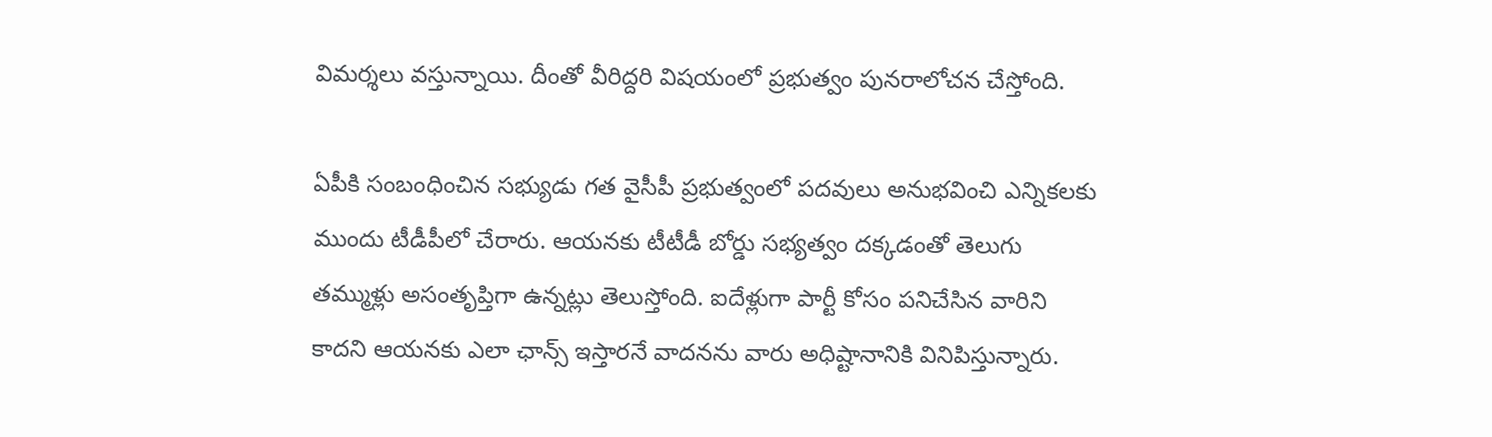విమర్శలు వస్తున్నాయి. దీంతో వీరిద్దరి విషయంలో ప్రభుత్వం పునరాలోచన చేస్తోంది.

ఏపీకి సంబంధించిన సభ్యుడు గత వైసీపీ ప్రభుత్వంలో పదవులు అనుభవించి ఎన్నికలకు ముందు టీడీపీలో చేరారు. ఆయనకు టీటీడీ బోర్డు సభ్యత్వం దక్కడంతో తెలుగు తమ్ముళ్లు అసంతృప్తిగా ఉన్నట్లు తెలుస్తోంది. ఐదేళ్లుగా పార్టీ కోసం పనిచేసిన వారిని కాదని ఆయనకు ఎలా ఛాన్స్ ఇస్తారనే వాదనను వారు అధిష్టానానికి వినిపిస్తున్నారు.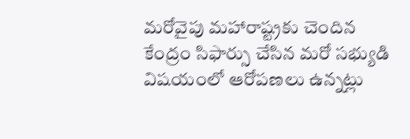మరోవైపు మహారాష్ట్రకు చెందిన కేంద్రం సిఫార్సు చేసిన మరో సభ్యుడి విషయంలో ఆరోపణలు ఉన్నట్లు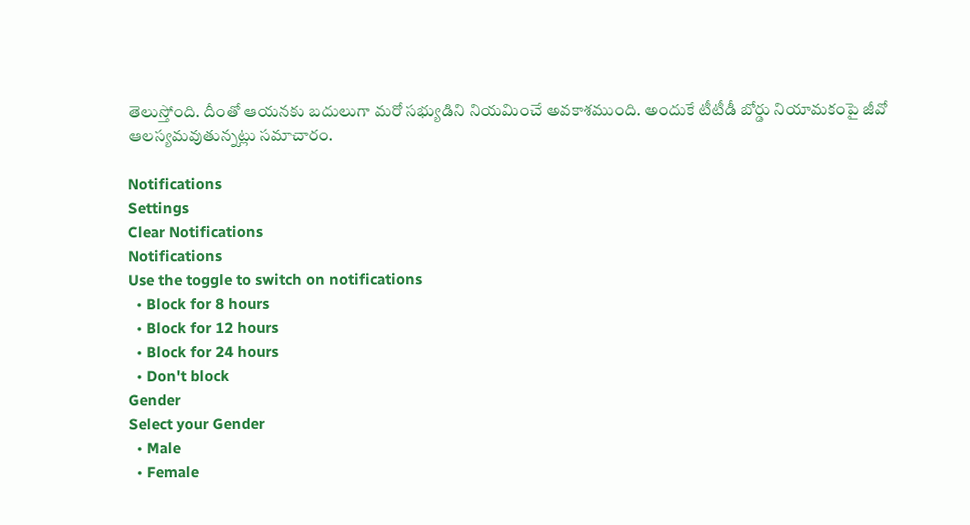తెలుస్తోంది. దీంతో ఆయనకు బదులుగా మరో సభ్యుడిని నియమించే అవకాశముంది. అందుకే టీటీడీ బోర్డు నియామకంపై జీవో ఆలస్యమవుతున్నట్లు సమాచారం.

Notifications
Settings
Clear Notifications
Notifications
Use the toggle to switch on notifications
  • Block for 8 hours
  • Block for 12 hours
  • Block for 24 hours
  • Don't block
Gender
Select your Gender
  • Male
  • Female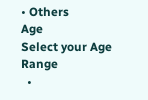• Others
Age
Select your Age Range
  •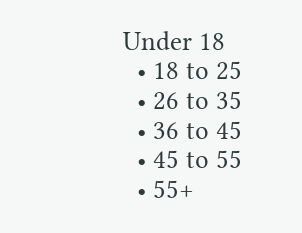Under 18
  • 18 to 25
  • 26 to 35
  • 36 to 45
  • 45 to 55
  • 55+